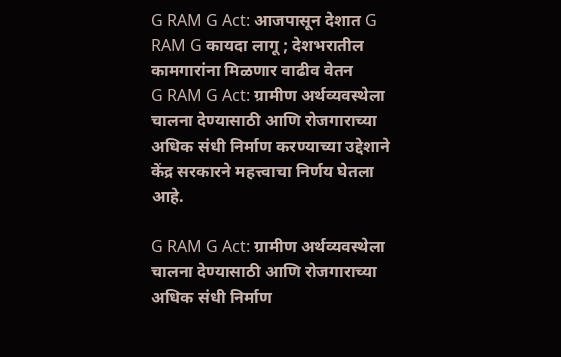G RAM G Act: आजपासून देशात G RAM G कायदा लागू ; देशभरातील कामगारांना मिळणार वाढीव वेतन
G RAM G Act: ग्रामीण अर्थव्यवस्थेला चालना देण्यासाठी आणि रोजगाराच्या अधिक संधी निर्माण करण्याच्या उद्देशाने केंद्र सरकारने महत्त्वाचा निर्णय घेतला आहे.

G RAM G Act: ग्रामीण अर्थव्यवस्थेला चालना देण्यासाठी आणि रोजगाराच्या अधिक संधी निर्माण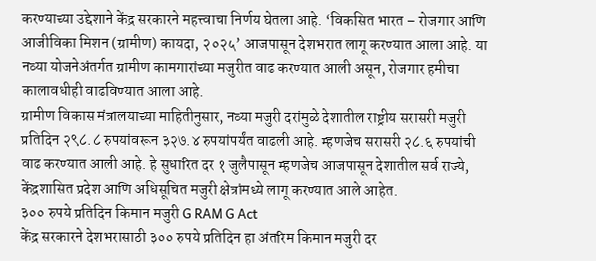करण्याच्या उद्देशाने केंद्र सरकारने महत्त्वाचा निर्णय घेतला आहे. ‘विकसित भारत – रोजगार आणि आजीविका मिशन (ग्रामीण) कायदा, २०२५’ आजपासून देशभरात लागू करण्यात आला आहे. या नव्या योजनेअंतर्गत ग्रामीण कामगारांच्या मजुरीत वाढ करण्यात आली असून, रोजगार हमीचा कालावधीही वाढविण्यात आला आहे.
ग्रामीण विकास मंत्रालयाच्या माहितीनुसार, नव्या मजुरी दरांमुळे देशातील राष्ट्रीय सरासरी मजुरी प्रतिदिन २९८.८ रुपयांवरून ३२७.४ रुपयांपर्यंत वाढली आहे. म्हणजेच सरासरी २८.६ रुपयांची वाढ करण्यात आली आहे. हे सुधारित दर १ जुलैपासून म्हणजेच आजपासून देशातील सर्व राज्ये, केंद्रशासित प्रदेश आणि अधिसूचित मजुरी क्षेत्रांमध्ये लागू करण्यात आले आहेत.
३०० रुपये प्रतिदिन किमान मजुरी G RAM G Act
केंद्र सरकारने देशभरासाठी ३०० रुपये प्रतिदिन हा अंतरिम किमान मजुरी दर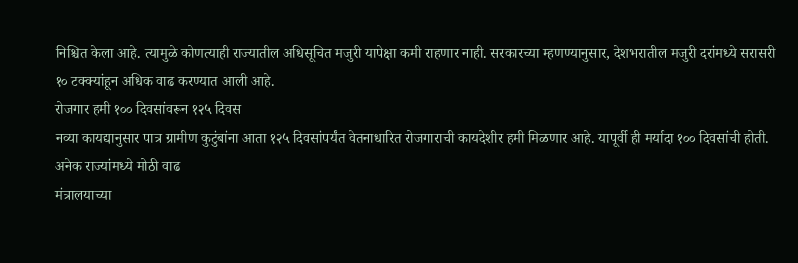निश्चित केला आहे. त्यामुळे कोणत्याही राज्यातील अधिसूचित मजुरी यापेक्षा कमी राहणार नाही. सरकारच्या म्हणण्यानुसार, देशभरातील मजुरी दरांमध्ये सरासरी १० टक्क्यांहून अधिक वाढ करण्यात आली आहे.
रोजगार हमी १०० दिवसांवरून १२५ दिवस
नव्या कायद्यानुसार पात्र ग्रामीण कुटुंबांना आता १२५ दिवसांपर्यंत वेतनाधारित रोजगाराची कायदेशीर हमी मिळणार आहे. यापूर्वी ही मर्यादा १०० दिवसांची होती.
अनेक राज्यांमध्ये मोठी वाढ
मंत्रालयाच्या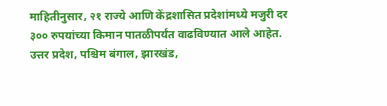माहितीनुसार, २१ राज्ये आणि केंद्रशासित प्रदेशांमध्ये मजुरी दर ३०० रुपयांच्या किमान पातळीपर्यंत वाढविण्यात आले आहेत. उत्तर प्रदेश, पश्चिम बंगाल, झारखंड,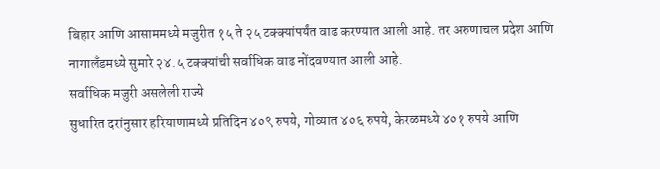बिहार आणि आसाममध्ये मजुरीत १५ ते २५ टक्क्यांपर्यंत वाढ करण्यात आली आहे. तर अरुणाचल प्रदेश आणि नागालँडमध्ये सुमारे २४.५ टक्क्यांची सर्वाधिक वाढ नोंदवण्यात आली आहे.
सर्वाधिक मजुरी असलेली राज्ये
सुधारित दरांनुसार हरियाणामध्ये प्रतिदिन ४०९ रुपये, गोव्यात ४०६ रुपये, केरळमध्ये ४०१ रुपये आणि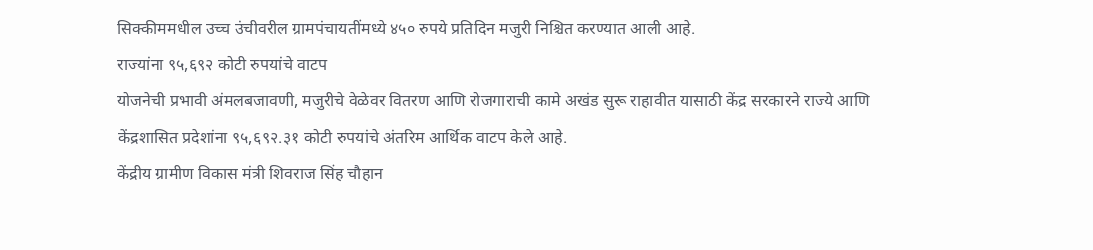सिक्कीममधील उच्च उंचीवरील ग्रामपंचायतींमध्ये ४५० रुपये प्रतिदिन मजुरी निश्चित करण्यात आली आहे.
राज्यांना ९५,६९२ कोटी रुपयांचे वाटप
योजनेची प्रभावी अंमलबजावणी, मजुरीचे वेळेवर वितरण आणि रोजगाराची कामे अखंड सुरू राहावीत यासाठी केंद्र सरकारने राज्ये आणि केंद्रशासित प्रदेशांना ९५,६९२.३१ कोटी रुपयांचे अंतरिम आर्थिक वाटप केले आहे.
केंद्रीय ग्रामीण विकास मंत्री शिवराज सिंह चौहान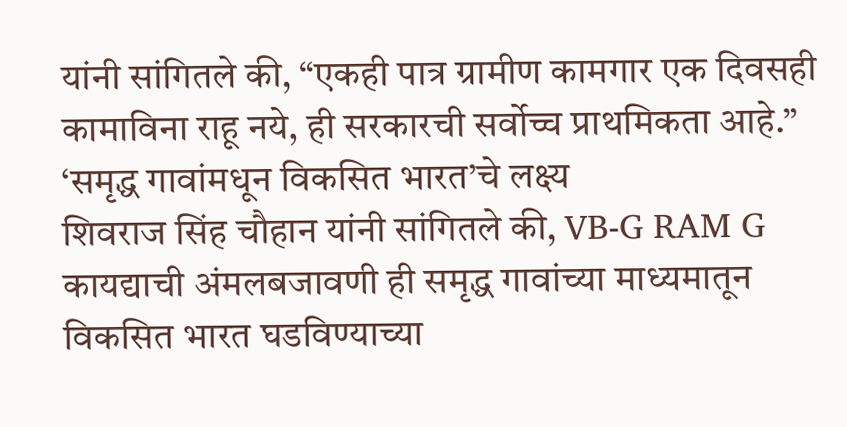यांनी सांगितले की, “एकही पात्र ग्रामीण कामगार एक दिवसही कामाविना राहू नये, ही सरकारची सर्वोच्च प्राथमिकता आहे.”
‘समृद्ध गावांमधून विकसित भारत’चे लक्ष्य
शिवराज सिंह चौहान यांनी सांगितले की, VB-G RAM G कायद्याची अंमलबजावणी ही समृद्ध गावांच्या माध्यमातून विकसित भारत घडविण्याच्या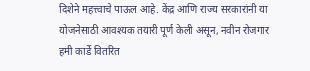दिशेने महत्त्वाचे पाऊल आहे. केंद्र आणि राज्य सरकारांनी या योजनेसाठी आवश्यक तयारी पूर्ण केली असून, नवीन रोजगार हमी कार्डे वितरित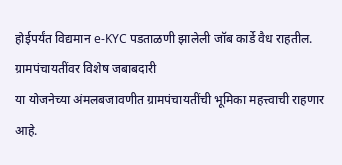होईपर्यंत विद्यमान e-KYC पडताळणी झालेली जॉब कार्डे वैध राहतील.
ग्रामपंचायतींवर विशेष जबाबदारी
या योजनेच्या अंमलबजावणीत ग्रामपंचायतींची भूमिका महत्त्वाची राहणार आहे.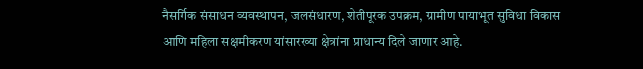नैसर्गिक संसाधन व्यवस्थापन, जलसंधारण, शेतीपूरक उपक्रम, ग्रामीण पायाभूत सुविधा विकास आणि महिला सक्षमीकरण यांसारख्या क्षेत्रांना प्राधान्य दिले जाणार आहे.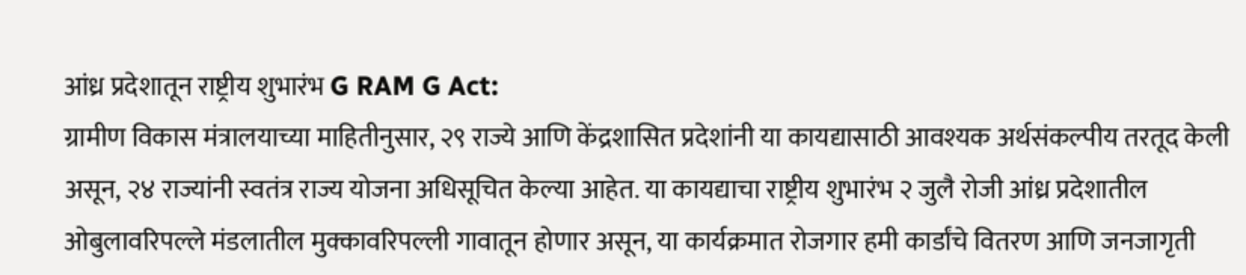आंध्र प्रदेशातून राष्ट्रीय शुभारंभ G RAM G Act:
ग्रामीण विकास मंत्रालयाच्या माहितीनुसार, २९ राज्ये आणि केंद्रशासित प्रदेशांनी या कायद्यासाठी आवश्यक अर्थसंकल्पीय तरतूद केली असून, २४ राज्यांनी स्वतंत्र राज्य योजना अधिसूचित केल्या आहेत. या कायद्याचा राष्ट्रीय शुभारंभ २ जुलै रोजी आंध्र प्रदेशातील ओबुलावरिपल्ले मंडलातील मुक्कावरिपल्ली गावातून होणार असून, या कार्यक्रमात रोजगार हमी कार्डांचे वितरण आणि जनजागृती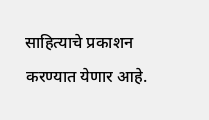साहित्याचे प्रकाशन करण्यात येणार आहे.